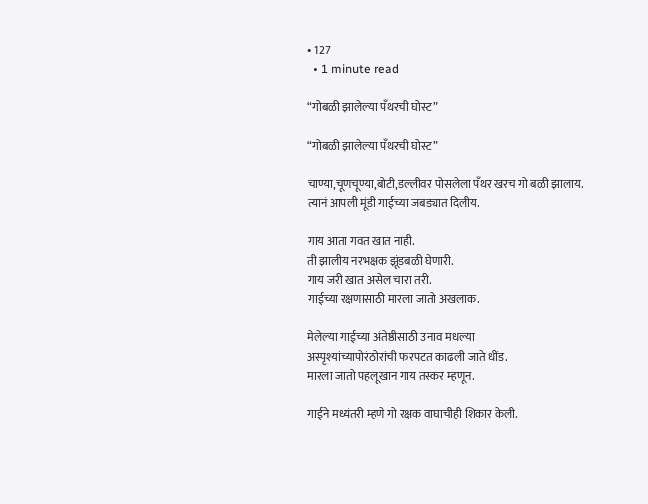• 127
  • 1 minute read

“गोबळी झालेल्या पँथरची घोस्ट”

“गोबळी झालेल्या पँथरची घोस्ट”

चाण्या,चूणचूण्या,बोटी,डल्लीवर पोसलेला पँथर खरच गो बळी झालाय.
त्यानं आपली मूंडी गाईच्या जबड्यात दिलीय.

गाय आता गवत खात नाही.
ती झालीय नरभक्षक झूंडबळी घेणारी.
गाय जरी खात असेल चारा तरी.
गाईच्या रक्षणासाठी मारला जातो अखलाक.

मेलेल्या गाईच्या अंतेष्ठीसाठी उनाव मधल्या
अस्पृश्यांच्यापोरंठोरांची फरपटत काढली जाते धींड.
मारला जातो पहलूखान गाय तस्कर म्हणून.

गाईने मध्यंतरी म्हणे गो रक्षक वाघाचीही शिकार केली.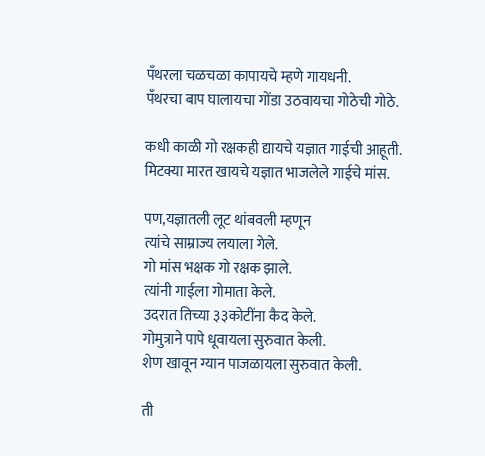पँथरला चळचळा कापायचे म्हणे गायधनी.
पँथरचा बाप घालायचा गोंडा उठवायचा गोठेची गोठे.

कधी काळी गो रक्षकही द्यायचे यज्ञात गाईची आहूती.
मिटक्या मारत खायचे यज्ञात भाजलेले गाईचे मांस.

पण,यज्ञातली लूट थांबवली म्हणून
त्यांचे साम्राज्य लयाला गेले.
गो मांस भक्षक गो रक्षक झाले.
त्यांनी गाईला गोमाता केले.
उदरात तिच्या ३३कोटींना कैद केले.
गोमुत्राने पापे धूवायला सुरुवात केली.
शेण खावून ग्यान पाजळायला सुरुवात केली.

ती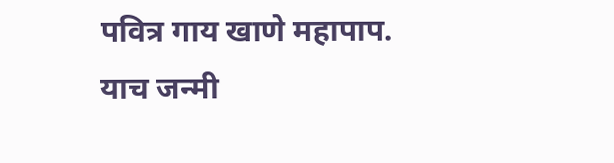पवित्र गाय खाणे महापाप.
याच जन्मी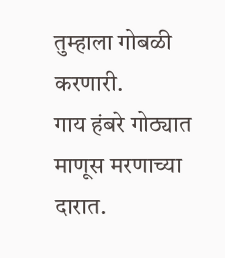तुम्हाला गोबळी करणारी.
गाय हंबरे गोठ्यात माणूस मरणाच्या दारात.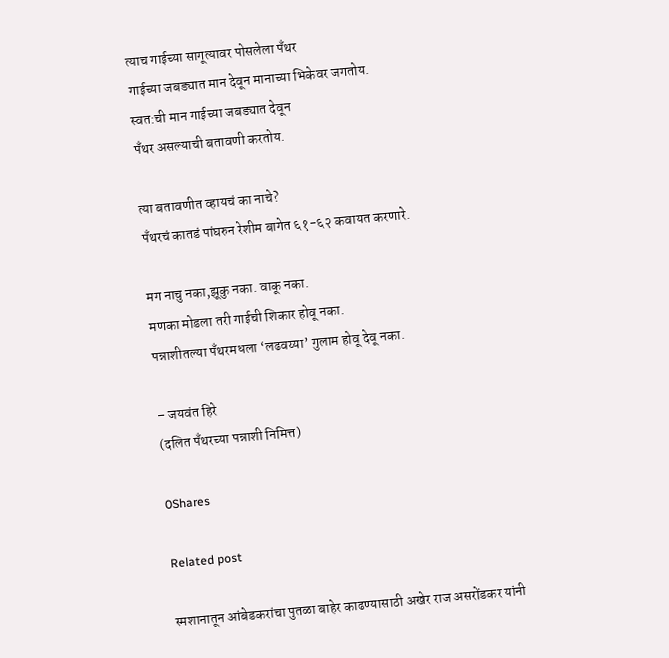त्याच गाईच्या सागूत्यावर पोसलेला पँथर
गाईच्या जबड्यात मान देवून मानाच्या भिकेवर जगतोय.
स्वत:ची मान गाईच्या जबड्यात देवून
पँथर असल्याची बतावणी करतोय.

त्या बतावणीत व्हायचं का नाचे?
पँथरचं कातडं पांघरुन रेशीम बागेत ६१-६२ कवायत करणारे.

मग नाचु नका,झूकु नका. वाकू नका.
मणका मोडला तरी गाईची शिकार होवू नका.
पन्नाशीतल्या पँथरमधला ‘लढवय्या’ गुलाम होवू देवू नका.

– जयवंत हिरे
(दलित पँथरच्या पन्नाशी निमित्त)

0Shares

Related post

स्मशानातून आंबेडकरांचा पुतळा बाहेर काढण्यासाठी अखेर राज असरोंडकर यांनी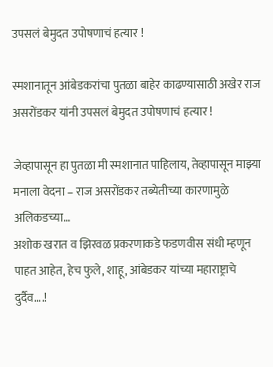उपसलं बेमुदत उपोषणाचं हत्यार !

स्मशानातून आंबेडकरांचा पुतळा बाहेर काढण्यासाठी अखेर राज असरोंडकर यांनी उपसलं बेमुदत उपोषणाचं हत्यार !

जेव्हापासून हा पुतळा मी स्मशानात पाहिलाय, तेव्हापासून माझ्या मनाला वेदना – राज असरोंडकर तब्येतीच्या कारणामुळे अलिकडच्या…
अशोक खरात व झिरवळ प्रकरणाकडे फडणवीस संधी म्हणून पाहत आहेत, हेच फुले, शाहू, आंबेडकर यांच्या महाराष्ट्राचे दुर्दैव….!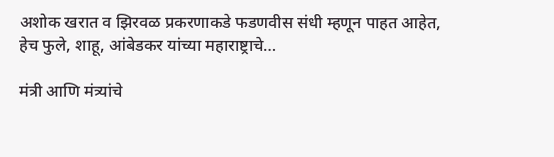अशोक खरात व झिरवळ प्रकरणाकडे फडणवीस संधी म्हणून पाहत आहेत, हेच फुले, शाहू, आंबेडकर यांच्या महाराष्ट्राचे…

मंत्री आणि मंत्र्यांचे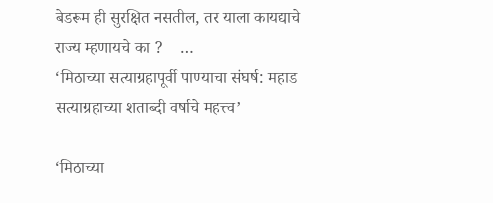बेडरूम ही सुरक्षित नसतील, तर याला कायद्याचे राज्य म्हणायचे का ?    …
‘मिठाच्या सत्याग्रहापूर्वी पाण्याचा संघर्ष: महाड सत्याग्रहाच्या शताब्दी वर्षाचे महत्त्व’

‘मिठाच्या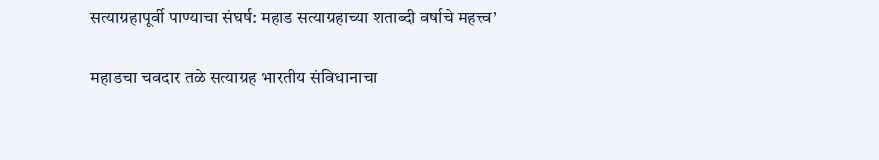सत्याग्रहापूर्वी पाण्याचा संघर्ष: महाड सत्याग्रहाच्या शताब्दी वर्षाचे महत्त्व’

महाडचा चवदार तळे सत्याग्रह भारतीय संविधानाचा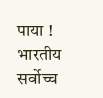पाया !      भारतीय सर्वोच्च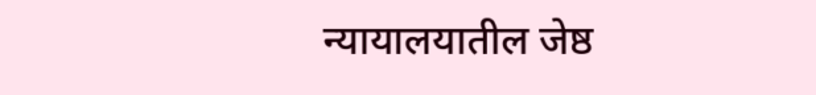न्यायालयातील जेष्ठ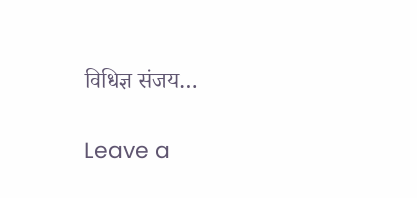विधिज्ञ संजय…

Leave a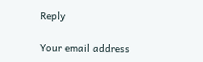Reply

Your email address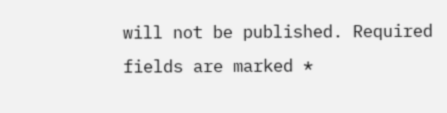will not be published. Required fields are marked *